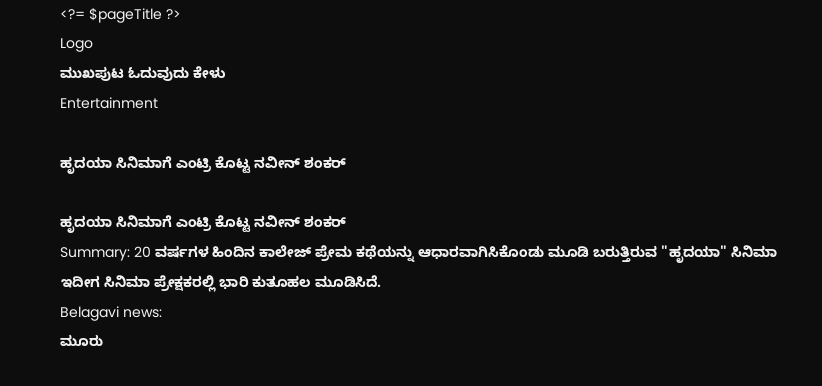<?= $pageTitle ?>
Logo
ಮುಖಪುಟ ಓದುವುದು ಕೇಳು
Entertainment

ಹೃದಯಾ ಸಿನಿಮಾಗೆ ಎಂಟ್ರಿ ಕೊಟ್ಟ ನವೀನ್ ಶಂಕರ್

ಹೃದಯಾ ಸಿನಿಮಾಗೆ ಎಂಟ್ರಿ ಕೊಟ್ಟ ನವೀನ್ ಶಂಕರ್
Summary: 20 ವರ್ಷಗಳ ಹಿಂದಿನ ಕಾಲೇಜ್ ಪ್ರೇಮ ಕಥೆಯನ್ನು ಆಧಾರವಾಗಿಸಿಕೊಂಡು ಮೂಡಿ ಬರುತ್ತಿರುವ "ಹೃದಯಾ" ಸಿನಿಮಾ ಇದೀಗ ಸಿನಿಮಾ ಪ್ರೇಕ್ಷಕರಲ್ಲಿ ಭಾರಿ ಕುತೂಹಲ ಮೂಡಿಸಿದೆ.
Belagavi news:
ಮೂರು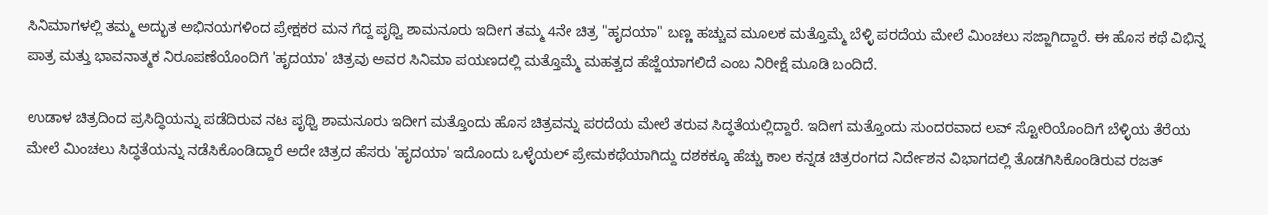ಸಿನಿಮಾಗಳಲ್ಲಿ ತಮ್ಮ ಅದ್ಭುತ ಅಭಿನಯಗಳಿಂದ ಪ್ರೇಕ್ಷಕರ ಮನ ಗೆದ್ದ ಪೃಥ್ವಿ ಶಾಮನೂರು ಇದೀಗ ತಮ್ಮ 4ನೇ ಚಿತ್ರ "ಹೃದಯಾ" ಬಣ್ಣ ಹಚ್ಚುವ ಮೂಲಕ ಮತ್ತೊಮ್ಮೆ ಬೆಳ್ಳಿ ಪರದೆಯ ಮೇಲೆ ಮಿಂಚಲು ಸಜ್ಜಾಗಿದ್ದಾರೆ. ಈ ಹೊಸ ಕಥೆ ವಿಭಿನ್ನ ಪಾತ್ರ ಮತ್ತು ಭಾವನಾತ್ಮಕ ನಿರೂಪಣೆಯೊಂದಿಗೆ 'ಹೃದಯಾ' ಚಿತ್ರವು ಅವರ ಸಿನಿಮಾ ಪಯಣದಲ್ಲಿ ಮತ್ತೊಮ್ಮೆ ಮಹತ್ವದ ಹೆಜ್ಜೆಯಾಗಲಿದೆ ಎಂಬ ನಿರೀಕ್ಷೆ ಮೂಡಿ ಬಂದಿದೆ.

ಉಡಾಳ ಚಿತ್ರದಿಂದ ಪ್ರಸಿದ್ಧಿಯನ್ನು ಪಡೆದಿರುವ ನಟ ಪೃಥ್ವಿ ಶಾಮನೂರು ಇದೀಗ ಮತ್ತೊಂದು ಹೊಸ ಚಿತ್ರವನ್ನು ಪರದೆಯ ಮೇಲೆ ತರುವ ಸಿದ್ಧತೆಯಲ್ಲಿದ್ದಾರೆ. ಇದೀಗ ಮತ್ತೊಂದು ಸುಂದರವಾದ ಲವ್ ಸ್ಟೋರಿಯೊಂದಿಗೆ ಬೆಳ್ಳಿಯ ತೆರೆಯ ಮೇಲೆ ಮಿಂಚಲು ಸಿದ್ಧತೆಯನ್ನು ನಡೆಸಿಕೊಂಡಿದ್ದಾರೆ ಅದೇ ಚಿತ್ರದ ಹೆಸರು 'ಹೃದಯಾ' ಇದೊಂದು ಒಳ್ಳೆಯಲ್ ಪ್ರೇಮಕಥೆಯಾಗಿದ್ದು ದಶಕಕ್ಕೂ ಹೆಚ್ಚು ಕಾಲ ಕನ್ನಡ ಚಿತ್ರರಂಗದ ನಿರ್ದೇಶನ ವಿಭಾಗದಲ್ಲಿ ತೊಡಗಿಸಿಕೊಂಡಿರುವ ರಜತ್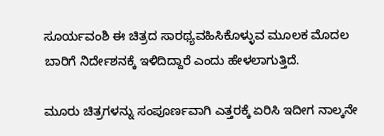ಸೂರ್ಯವಂಶಿ ಈ ಚಿತ್ರದ ಸಾರಥ್ಯವಹಿಸಿಕೊಳ್ಳುವ ಮೂಲಕ ಮೊದಲ ಬಾರಿಗೆ ನಿರ್ದೇಶನಕ್ಕೆ ಇಳಿದಿದ್ದಾರೆ ಎಂದು ಹೇಳಲಾಗುತ್ತಿದೆ.

ಮೂರು ಚಿತ್ರಗಳನ್ನು ಸಂಪೂರ್ಣವಾಗಿ ಎತ್ತರಕ್ಕೆ ಏರಿಸಿ ಇದೀಗ ನಾಲ್ಕನೇ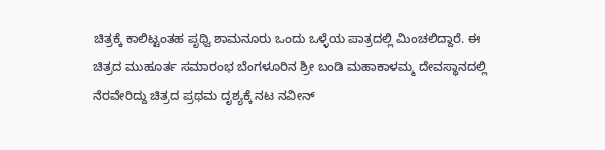ಚಿತ್ರಕ್ಕೆ ಕಾಲಿಟ್ಟಂತಹ ಪೃಥ್ವಿ ಶಾಮನೂರು ಒಂದು ಒಳ್ಳೆಯ ಪಾತ್ರದಲ್ಲಿ ಮಿಂಚಲಿದ್ದಾರೆ. ಈ ಚಿತ್ರದ ಮುಹೂರ್ತ ಸಮಾರಂಭ ಬೆಂಗಳೂರಿನ ಶ್ರೀ ಬಂಡಿ ಮಹಾಕಾಳಮ್ಮ ದೇವಸ್ಥಾನದಲ್ಲಿ ನೆರವೇರಿದ್ದು ಚಿತ್ರದ ಪ್ರಥಮ ದೃಶ್ಯಕ್ಕೆ ನಟ ನವೀನ್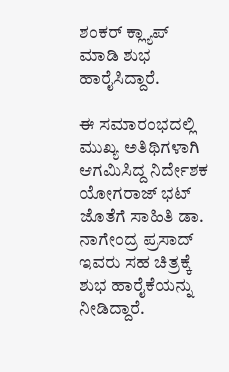ಶಂಕರ್ ಕ್ಲ್ಯಾಪ್ ಮಾಡಿ ಶುಭ ಹಾರೈಸಿದ್ದಾರೆ.

ಈ ಸಮಾರಂಭದಲ್ಲಿ ಮುಖ್ಯ ಅತಿಥಿಗಳಾಗಿ ಆಗಮಿಸಿದ್ದ ನಿರ್ದೇಶಕ ಯೋಗರಾಜ್ ಭಟ್ ಜೊತೆಗೆ ಸಾಹಿತಿ ಡಾ. ನಾಗೇಂದ್ರ ಪ್ರಸಾದ್ ಇವರು ಸಹ ಚಿತ್ರಕ್ಕೆ ಶುಭ ಹಾರೈಕೆಯನ್ನು ನೀಡಿದ್ದಾರೆ.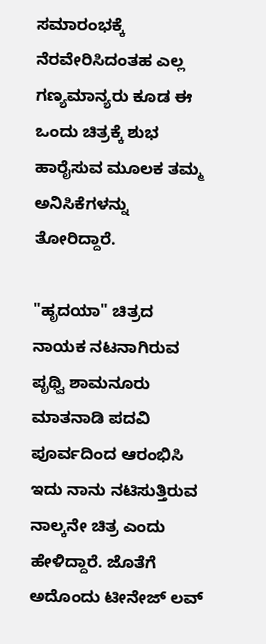ಸಮಾರಂಭಕ್ಕೆ ನೆರವೇರಿಸಿದಂತಹ ಎಲ್ಲ ಗಣ್ಯಮಾನ್ಯರು ಕೂಡ ಈ ಒಂದು ಚಿತ್ರಕ್ಕೆ ಶುಭ ಹಾರೈಸುವ ಮೂಲಕ ತಮ್ಮ ಅನಿಸಿಕೆಗಳನ್ನು ತೋರಿದ್ದಾರೆ.

"ಹೃದಯಾ" ಚಿತ್ರದ ನಾಯಕ ನಟನಾಗಿರುವ ಪೃಥ್ವಿ ಶಾಮನೂರು ಮಾತನಾಡಿ ಪದವಿ ಪೂರ್ವದಿಂದ ಆರಂಭಿಸಿ ಇದು ನಾನು ನಟಿಸುತ್ತಿರುವ ನಾಲ್ಕನೇ ಚಿತ್ರ ಎಂದು ಹೇಳಿದ್ದಾರೆ. ಜೊತೆಗೆ ಅದೊಂದು ಟೀನೇಜ್ ಲವ್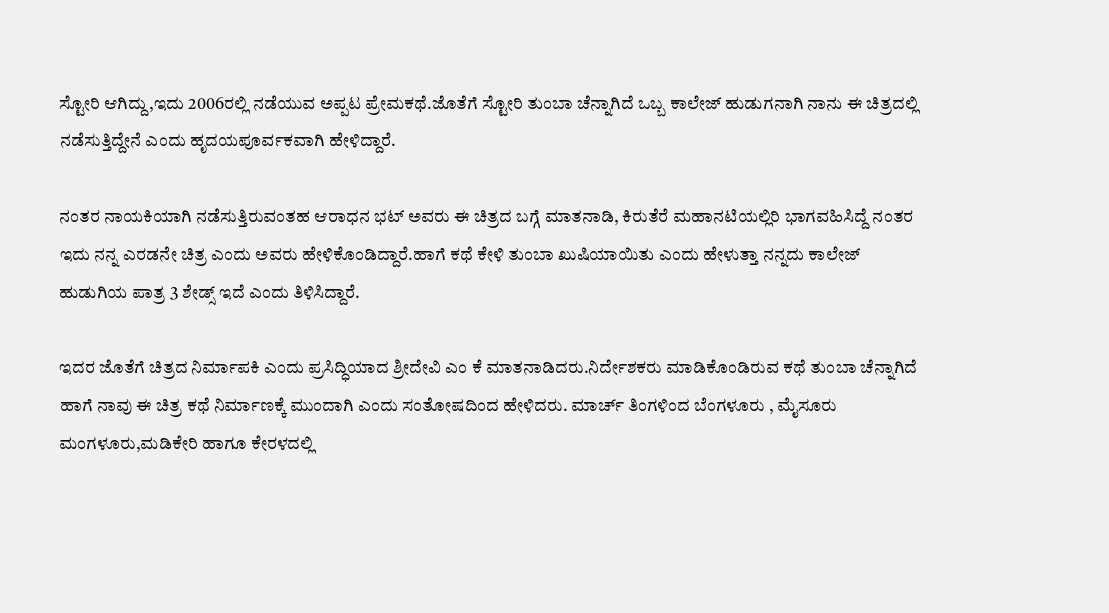ಸ್ಟೋರಿ ಆಗಿದ್ದು,ಇದು 2006ರಲ್ಲಿ ನಡೆಯುವ ಅಪ್ಪಟ ಪ್ರೇಮಕಥೆ.ಜೊತೆಗೆ ಸ್ಟೋರಿ ತುಂಬಾ ಚೆನ್ನಾಗಿದೆ ಒಬ್ಬ ಕಾಲೇಜ್ ಹುಡುಗನಾಗಿ ನಾನು ಈ ಚಿತ್ರದಲ್ಲಿ ನಡೆಸುತ್ತಿದ್ದೇನೆ ಎಂದು ಹೃದಯಪೂರ್ವಕವಾಗಿ ಹೇಳಿದ್ದಾರೆ.

ನಂತರ ನಾಯಕಿಯಾಗಿ ನಡೆಸುತ್ತಿರುವಂತಹ ಆರಾಧನ ಭಟ್ ಅವರು ಈ ಚಿತ್ರದ ಬಗ್ಗೆ ಮಾತನಾಡಿ, ಕಿರುತೆರೆ ಮಹಾನಟಿಯಲ್ಲಿರಿ ಭಾಗವಹಿಸಿದ್ದೆ ನಂತರ ಇದು ನನ್ನ ಎರಡನೇ ಚಿತ್ರ ಎಂದು ಅವರು ಹೇಳಿಕೊಂಡಿದ್ದಾರೆ.ಹಾಗೆ ಕಥೆ ಕೇಳಿ ತುಂಬಾ ಖುಷಿಯಾಯಿತು ಎಂದು ಹೇಳುತ್ತಾ ನನ್ನದು ಕಾಲೇಜ್ ಹುಡುಗಿಯ ಪಾತ್ರ 3 ಶೇಡ್ಸ್ ಇದೆ ಎಂದು ತಿಳಿಸಿದ್ದಾರೆ.

ಇದರ ಜೊತೆಗೆ ಚಿತ್ರದ ನಿರ್ಮಾಪಕಿ ಎಂದು ಪ್ರಸಿದ್ಧಿಯಾದ ಶ್ರೀದೇವಿ ಎಂ ಕೆ ಮಾತನಾಡಿದರು.ನಿರ್ದೇಶಕರು ಮಾಡಿಕೊಂಡಿರುವ ಕಥೆ ತುಂಬಾ ಚೆನ್ನಾಗಿದೆ ಹಾಗೆ ನಾವು ಈ ಚಿತ್ರ ಕಥೆ ನಿರ್ಮಾಣಕ್ಕೆ ಮುಂದಾಗಿ ಎಂದು ಸಂತೋಷದಿಂದ ಹೇಳಿದರು. ಮಾರ್ಚ್ ತಿಂಗಳಿಂದ ಬೆಂಗಳೂರು , ಮೈಸೂರು ಮಂಗಳೂರು,ಮಡಿಕೇರಿ ಹಾಗೂ ಕೇರಳದಲ್ಲಿ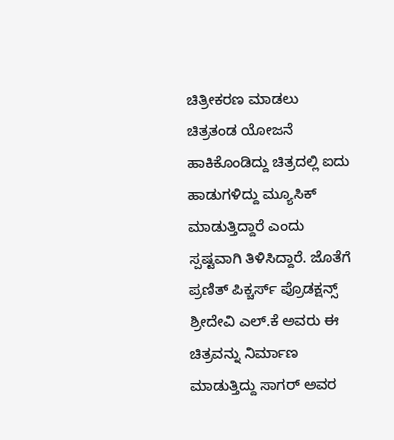ಚಿತ್ರೀಕರಣ ಮಾಡಲು ಚಿತ್ರತಂಡ ಯೋಜನೆ ಹಾಕಿಕೊಂಡಿದ್ದು ಚಿತ್ರದಲ್ಲಿ ಐದು ಹಾಡುಗಳಿದ್ದು ಮ್ಯೂಸಿಕ್ ಮಾಡುತ್ತಿದ್ದಾರೆ ಎಂದು ಸ್ಪಷ್ಟವಾಗಿ ತಿಳಿಸಿದ್ದಾರೆ. ಜೊತೆಗೆ ಪ್ರಣಿತ್ ಪಿಕ್ಚರ್ಸ್ ಪ್ರೊಡಕ್ಷನ್ಸ್ ಶ್ರೀದೇವಿ ಎಲ್.ಕೆ ಅವರು ಈ ಚಿತ್ರವನ್ನು ನಿರ್ಮಾಣ ಮಾಡುತ್ತಿದ್ದು ಸಾಗರ್ ಅವರ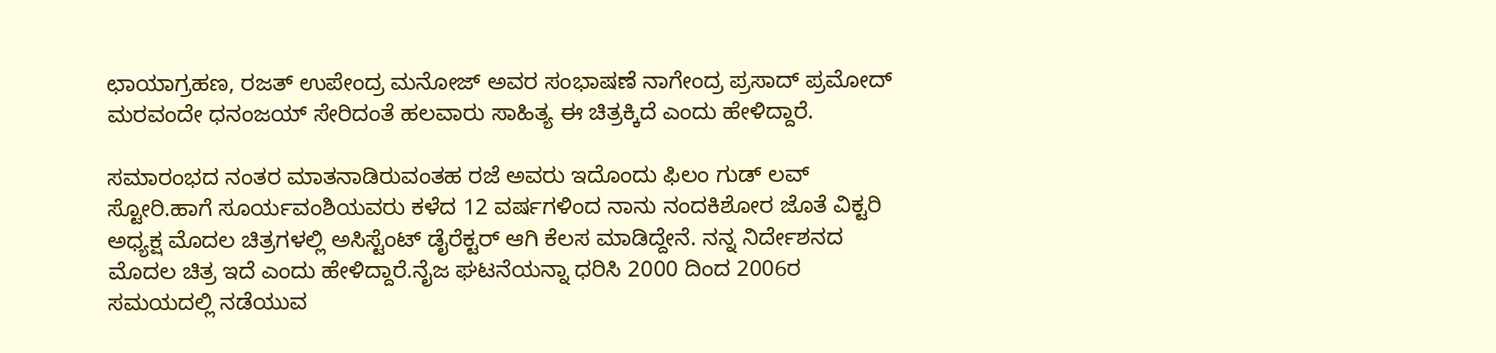ಛಾಯಾಗ್ರಹಣ, ರಜತ್ ಉಪೇಂದ್ರ ಮನೋಜ್ ಅವರ ಸಂಭಾಷಣೆ ನಾಗೇಂದ್ರ ಪ್ರಸಾದ್ ಪ್ರಮೋದ್ ಮರವಂದೇ ಧನಂಜಯ್ ಸೇರಿದಂತೆ ಹಲವಾರು ಸಾಹಿತ್ಯ ಈ ಚಿತ್ರಕ್ಕಿದೆ ಎಂದು ಹೇಳಿದ್ದಾರೆ.

ಸಮಾರಂಭದ ನಂತರ ಮಾತನಾಡಿರುವಂತಹ ರಜೆ ಅವರು ಇದೊಂದು ಫಿಲಂ ಗುಡ್ ಲವ್ ಸ್ಟೋರಿ.ಹಾಗೆ ಸೂರ್ಯವಂಶಿಯವರು ಕಳೆದ 12 ವರ್ಷಗಳಿಂದ ನಾನು ನಂದಕಿಶೋರ ಜೊತೆ ವಿಕ್ಟರಿ ಅಧ್ಯಕ್ಷ ಮೊದಲ ಚಿತ್ರಗಳಲ್ಲಿ ಅಸಿಸ್ಟೆಂಟ್ ಡೈರೆಕ್ಟರ್ ಆಗಿ ಕೆಲಸ ಮಾಡಿದ್ದೇನೆ. ನನ್ನ ನಿರ್ದೇಶನದ ಮೊದಲ ಚಿತ್ರ ಇದೆ ಎಂದು ಹೇಳಿದ್ದಾರೆ.ನೈಜ ಘಟನೆಯನ್ನಾ ಧರಿಸಿ 2000 ದಿಂದ 2006ರ ಸಮಯದಲ್ಲಿ ನಡೆಯುವ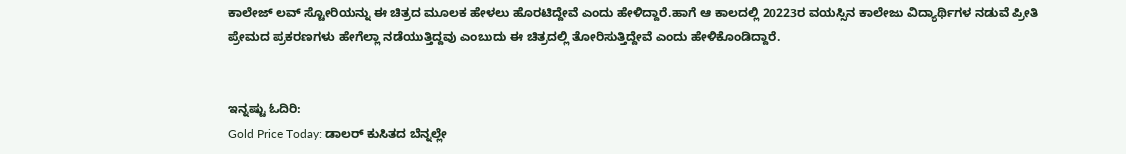ಕಾಲೇಜ್ ಲವ್ ಸ್ಟೋರಿಯನ್ನು ಈ ಚಿತ್ರದ ಮೂಲಕ ಹೇಳಲು ಹೊರಟಿದ್ದೇವೆ ಎಂದು ಹೇಳಿದ್ದಾರೆ.ಹಾಗೆ ಆ ಕಾಲದಲ್ಲಿ 20223ರ ವಯಸ್ಸಿನ ಕಾಲೇಜು ವಿದ್ಯಾರ್ಥಿಗಳ ನಡುವೆ ಪ್ರೀತಿ ಪ್ರೇಮದ ಪ್ರಕರಣಗಳು ಹೇಗೆಲ್ಲಾ ನಡೆಯುತ್ತಿದ್ದವು ಎಂಬುದು ಈ ಚಿತ್ರದಲ್ಲಿ ತೋರಿಸುತ್ತಿದ್ದೇವೆ ಎಂದು ಹೇಳಿಕೊಂಡಿದ್ದಾರೆ.


ಇನ್ನಷ್ಟು ಓದಿರಿ:
Gold Price Today: ಡಾಲರ್ ಕುಸಿತದ ಬೆನ್ನಲ್ಲೇ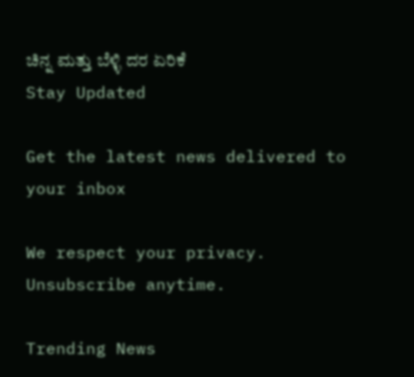ಚಿನ್ನ ಮತ್ತು ಬೆಳ್ಳಿ ದರ ಏರಿಕೆ
Stay Updated

Get the latest news delivered to your inbox

We respect your privacy. Unsubscribe anytime.

Trending News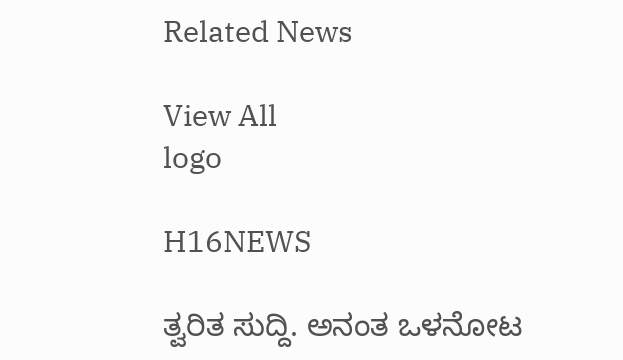Related News

View All
logo

H16NEWS

ತ್ವರಿತ ಸುದ್ದಿ. ಅನಂತ ಒಳನೋಟ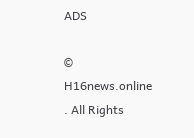ADS

© H16news.online . All Rights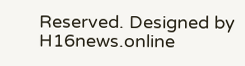Reserved. Designed by H16news.online